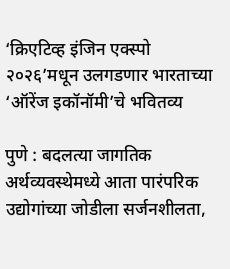‘क्रिएटिव्ह इंजिन एक्स्पो २०२६’मधून उलगडणार भारताच्या ‘ऑरेंज इकॉनॉमी’चे भवितव्य

पुणे : बदलत्या जागतिक अर्थव्यवस्थेमध्ये आता पारंपरिक उद्योगांच्या जोडीला सर्जनशीलता,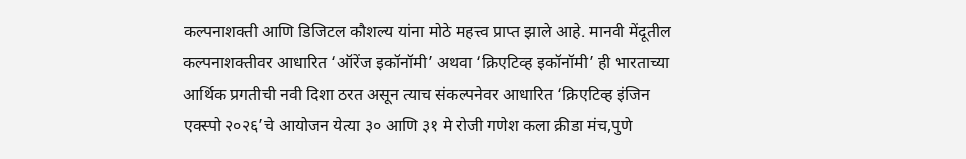कल्पनाशक्ती आणि डिजिटल कौशल्य यांना मोठे महत्त्व प्राप्त झाले आहे. मानवी मेंदूतील कल्पनाशक्तीवर आधारित ‘ऑरेंज इकॉनॉमी’ अथवा ‘क्रिएटिव्ह इकॉनॉमी’ ही भारताच्या आर्थिक प्रगतीची नवी दिशा ठरत असून त्याच संकल्पनेवर आधारित ‘क्रिएटिव्ह इंजिन एक्स्पो २०२६’चे आयोजन येत्या ३० आणि ३१ मे रोजी गणेश कला क्रीडा मंच,पुणे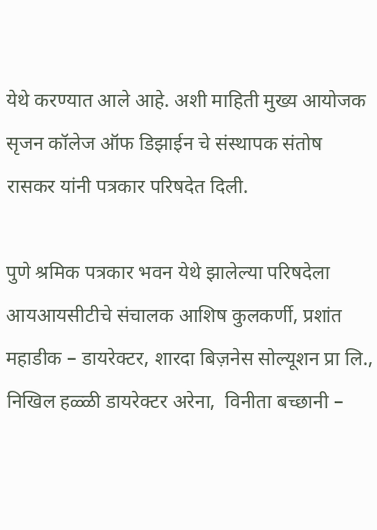येथे करण्यात आले आहे. अशी माहिती मुख्य आयोजक सृजन कॉलेज ऑफ डिझाईन चे संस्थापक संतोष रासकर यांनी पत्रकार परिषदेत दिली.

पुणे श्रमिक पत्रकार भवन येथे झालेल्या परिषदेला  आयआयसीटीचे संचालक आशिष कुलकर्णी, प्रशांत महाडीक – डायरेक्टर, शारदा बिज़नेस सोल्यूशन प्रा लि.,  निखिल हळ्ळी डायरेक्टर अरेना,  विनीता बच्छानी –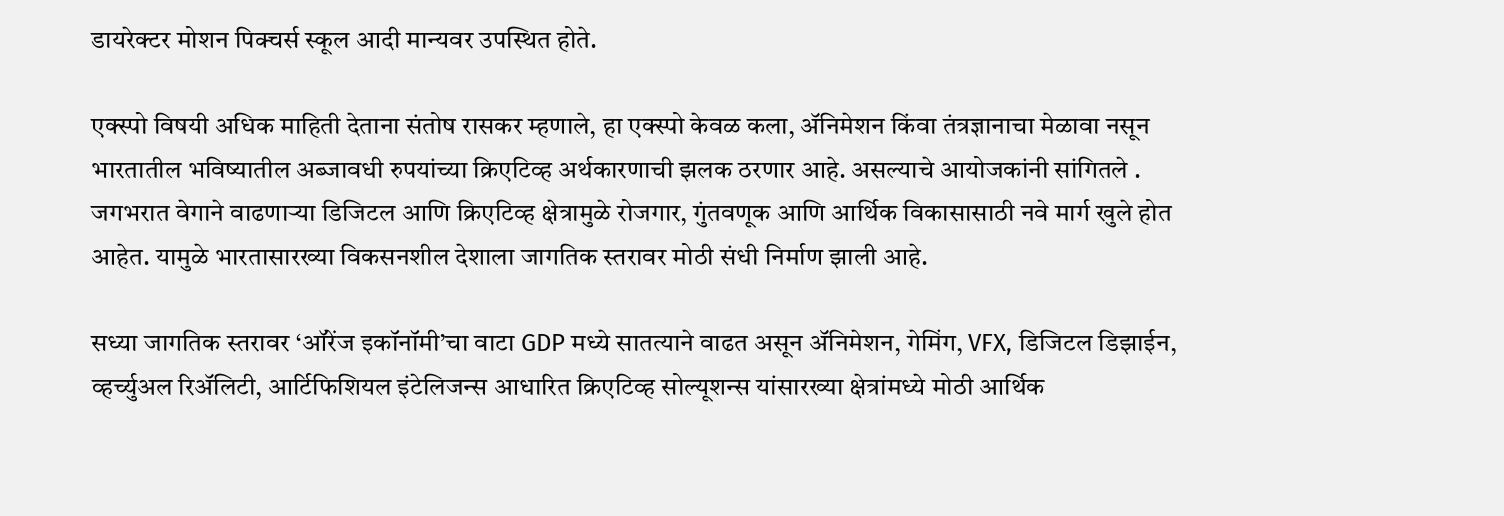डायरेक्टर मोशन पिक्चर्स स्कूल आदी मान्यवर उपस्थित होते.

एक्स्पो विषयी अधिक माहिती देताना संतोष रासकर म्हणाले, हा एक्स्पो केवळ कला, ॲनिमेशन किंवा तंत्रज्ञानाचा मेळावा नसून भारतातील भविष्यातील अब्जावधी रुपयांच्या क्रिएटिव्ह अर्थकारणाची झलक ठरणार आहे. असल्याचे आयोजकांनी सांगितले . जगभरात वेगाने वाढणाऱ्या डिजिटल आणि क्रिएटिव्ह क्षेत्रामुळे रोजगार, गुंतवणूक आणि आर्थिक विकासासाठी नवे मार्ग खुले होत आहेत. यामुळे भारतासारख्या विकसनशील देशाला जागतिक स्तरावर मोठी संधी निर्माण झाली आहे.

सध्या जागतिक स्तरावर ‘ऑरेंज इकॉनॉमी’चा वाटा GDP मध्ये सातत्याने वाढत असून ॲनिमेशन, गेमिंग, VFX, डिजिटल डिझाईन, व्हर्च्युअल रिॲलिटी, आर्टिफिशियल इंटेलिजन्स आधारित क्रिएटिव्ह सोल्यूशन्स यांसारख्या क्षेत्रांमध्ये मोठी आर्थिक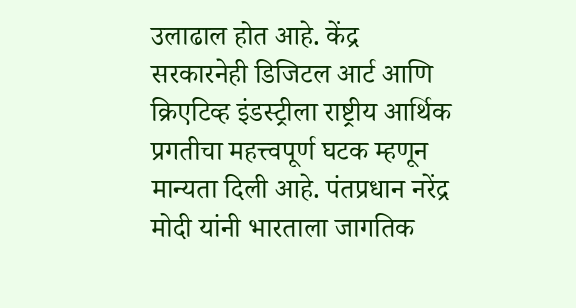उलाढाल होत आहे. केंद्र सरकारनेही डिजिटल आर्ट आणि क्रिएटिव्ह इंडस्ट्रीला राष्ट्रीय आर्थिक प्रगतीचा महत्त्वपूर्ण घटक म्हणून मान्यता दिली आहे. पंतप्रधान नरेंद्र मोदी यांनी भारताला जागतिक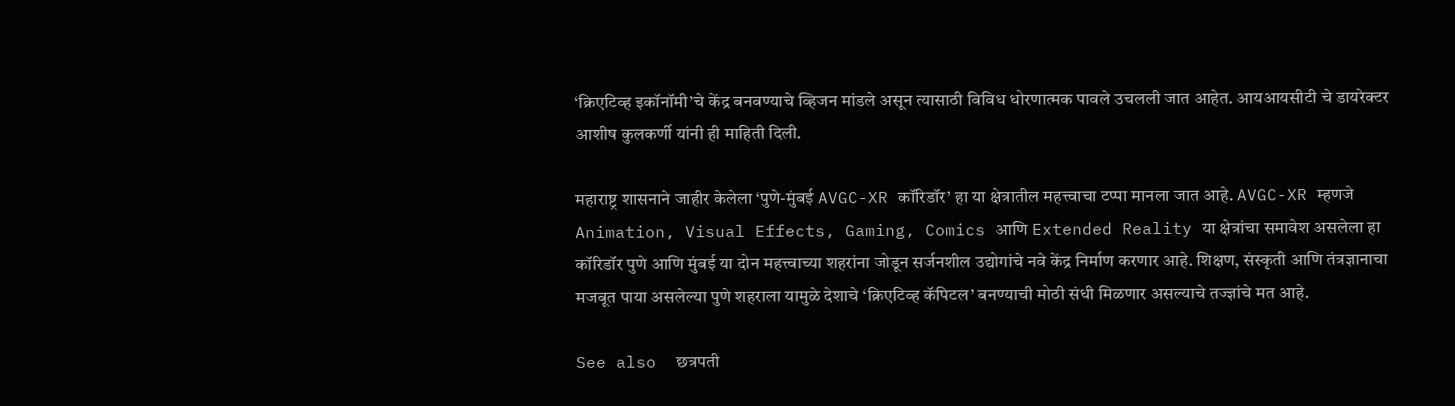‘क्रिएटिव्ह इकॉनॉमी’चे केंद्र बनवण्याचे व्हिजन मांडले असून त्यासाठी विविध धोरणात्मक पावले उचलली जात आहेत. आयआयसीटी चे डायरेक्टर आशीष कुलकर्णी यांनी ही माहिती दिली.

महाराष्ट्र शासनाने जाहीर केलेला ‘पुणे-मुंबई AVGC-XR कॉरिडॉर’ हा या क्षेत्रातील महत्त्वाचा टप्पा मानला जात आहे. AVGC-XR म्हणजे Animation, Visual Effects, Gaming, Comics आणि Extended Reality या क्षेत्रांचा समावेश असलेला हा कॉरिडॉर पुणे आणि मुंबई या दोन महत्त्वाच्या शहरांना जोडून सर्जनशील उद्योगांचे नवे केंद्र निर्माण करणार आहे. शिक्षण, संस्कृती आणि तंत्रज्ञानाचा मजबूत पाया असलेल्या पुणे शहराला यामुळे देशाचे ‘क्रिएटिव्ह कॅपिटल’ बनण्याची मोठी संधी मिळणार असल्याचे तज्ज्ञांचे मत आहे.

See also  छत्रपती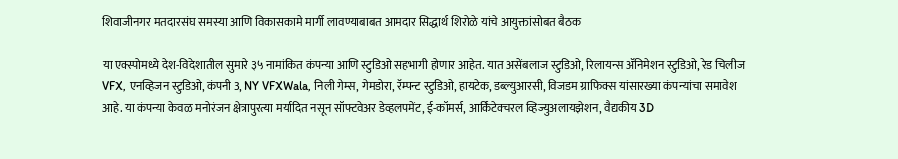शिवाजीनगर मतदारसंघ समस्या आणि विकासकामे मार्गी लावण्याबाबत आमदार सिद्धार्थ शिरोळे यांचे आयुक्तांसोबत बैठक

या एक्स्पोमध्ये देश-विदेशातील सुमारे ३५ नामांकित कंपन्या आणि स्टुडिओ सहभागी होणार आहेत. यात असेंबलाज स्टुडिओ, रिलायन्स ॲनिमेशन स्टुडिओ, रेड चिलीज VFX, एनव्हिजन स्टुडिओ, कंपनी 3, NY VFXWala, निली गेम्स, गेमडोरा, रॅम्पन्ट स्टुडिओ, हायटेक, डब्ल्युआरसी, विजडम ग्राफिक्स यांसारख्या कंपन्यांचा समावेश आहे. या कंपन्या केवळ मनोरंजन क्षेत्रापुरत्या मर्यादित नसून सॉफ्टवेअर डेव्हलपमेंट, ई-कॉमर्स, आर्किटेक्चरल व्हिज्युअलायझेशन, वैद्यकीय 3D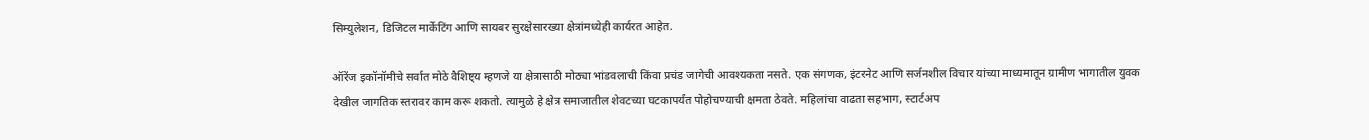सिम्युलेशन, डिजिटल मार्केटिंग आणि सायबर सुरक्षेसारख्या क्षेत्रांमध्येही कार्यरत आहेत.

ऑरेंज इकॉनॉमीचे सर्वात मोठे वैशिष्ट्य म्हणजे या क्षेत्रासाठी मोठ्या भांडवलाची किंवा प्रचंड जागेची आवश्यकता नसते. एक संगणक, इंटरनेट आणि सर्जनशील विचार यांच्या माध्यमातून ग्रामीण भागातील युवक देखील जागतिक स्तरावर काम करू शकतो. त्यामुळे हे क्षेत्र समाजातील शेवटच्या घटकापर्यंत पोहोचण्याची क्षमता ठेवते. महिलांचा वाढता सहभाग, स्टार्टअप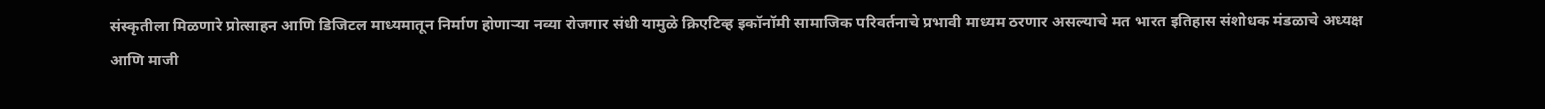संस्कृतीला मिळणारे प्रोत्साहन आणि डिजिटल माध्यमातून निर्माण होणाऱ्या नव्या रोजगार संधी यामुळे क्रिएटिव्ह इकॉनॉमी सामाजिक परिवर्तनाचे प्रभावी माध्यम ठरणार असल्याचे मत भारत इतिहास संशोधक मंडळाचे अध्यक्ष आणि माजी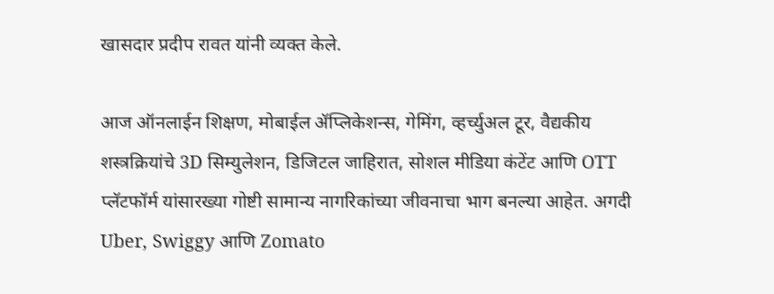खासदार प्रदीप रावत यांनी व्यक्त केले.

आज ऑनलाईन शिक्षण, मोबाईल ॲप्लिकेशन्स, गेमिंग, व्हर्च्युअल टूर, वैद्यकीय शस्त्रक्रियांचे 3D सिम्युलेशन, डिजिटल जाहिरात, सोशल मीडिया कंटेंट आणि OTT प्लॅटफॉर्म यांसारख्या गोष्टी सामान्य नागरिकांच्या जीवनाचा भाग बनल्या आहेत. अगदी Uber, Swiggy आणि Zomato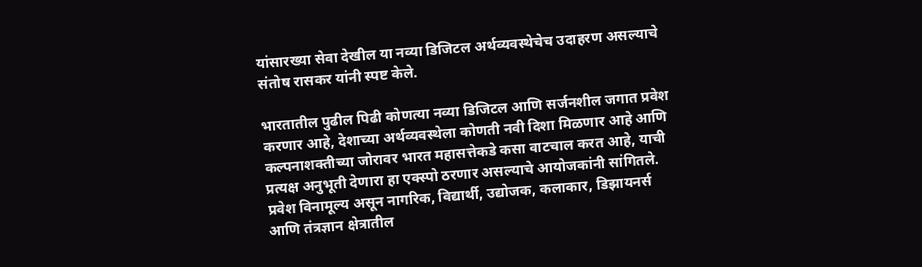यांसारख्या सेवा देखील या नव्या डिजिटल अर्थव्यवस्थेचेच उदाहरण असल्याचे संतोष रासकर यांनी स्पष्ट केले.

भारतातील पुढील पिढी कोणत्या नव्या डिजिटल आणि सर्जनशील जगात प्रवेश करणार आहे, देशाच्या अर्थव्यवस्थेला कोणती नवी दिशा मिळणार आहे आणि कल्पनाशक्तीच्या जोरावर भारत महासत्तेकडे कसा वाटचाल करत आहे, याची प्रत्यक्ष अनुभूती देणारा हा एक्स्पो ठरणार असल्याचे आयोजकांनी सांगितले. प्रवेश विनामूल्य असून नागरिक, विद्यार्थी, उद्योजक, कलाकार, डिझायनर्स आणि तंत्रज्ञान क्षेत्रातील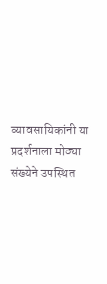व्यावसायिकांनी या प्रदर्शनाला मोठ्या संख्येने उपस्थित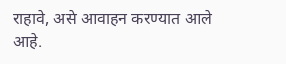राहावे, असे आवाहन करण्यात आले आहे.